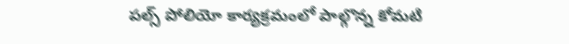పల్స్ పోలియో కార్యక్రమంలో పాల్గొన్న కోమటి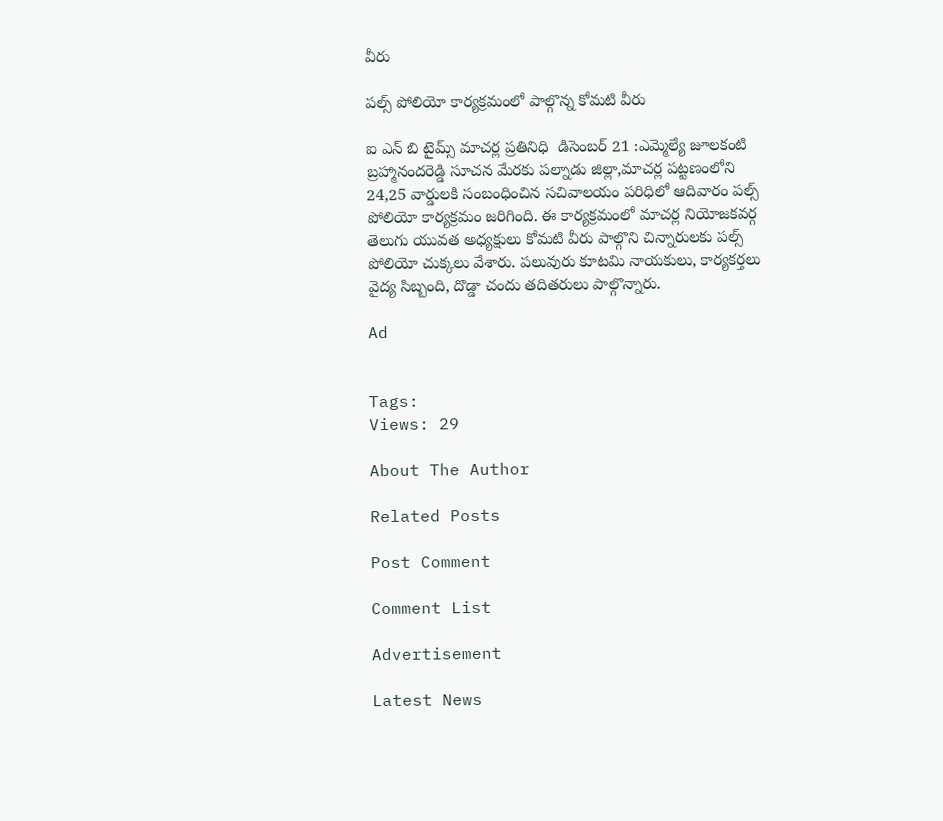వీరు

పల్స్ పోలియో కార్యక్రమంలో పాల్గొన్న కోమటి వీరు

ఐ ఎన్ బి టైమ్స్ మాచర్ల ప్రతినిధి  డిసెంబర్ 21 :ఎమ్మెల్యే జూలకంటి బ్రహ్మానందరెడ్డి సూచన మేరకు పల్నాడు జిల్లా,మాచర్ల పట్టణంలోని 24,25 వార్డులకి సంబంధించిన సచివాలయం పరిధిలో ఆదివారం పల్స్ పోలియో కార్యక్రమం జరిగింది. ఈ కార్యక్రమంలో మాచర్ల నియోజకవర్గ తెలుగు యువత అధ్యక్షులు కోమటి వీరు పాల్గొని చిన్నారులకు పల్స్ పోలియో చుక్కలు వేశారు. పలువురు కూటమి నాయకులు, కార్యకర్తలు వైద్య సిబ్బంది, దొడ్డా చందు తదితరులు పాల్గొన్నారు.

Ad


Tags:
Views: 29

About The Author

Related Posts

Post Comment

Comment List

Advertisement

Latest News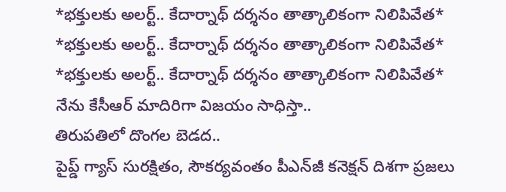*భక్తులకు అలర్ట్.. కేదార్నాథ్ దర్శనం తాత్కాలికంగా నిలిపివేత* *భక్తులకు అలర్ట్.. కేదార్నాథ్ దర్శనం తాత్కాలికంగా నిలిపివేత*
*భక్తులకు అలర్ట్.. కేదార్నాథ్ దర్శనం తాత్కాలికంగా నిలిపివేత*
నేను కేసీఆర్ మాదిరిగా విజయం సాధిస్తా..
తిరుపతిలో దొంగల బెడద..
పైప్డ్ గ్యాస్‌ సుర‌క్షితం, సౌక‌ర్య‌వంతం పీఎన్‌జీ క‌నెక్ష‌న్ దిశ‌గా ప్ర‌జ‌లు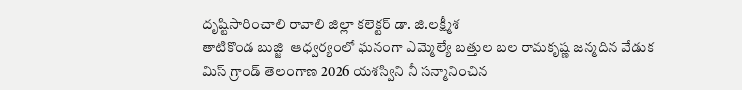దృష్టిసారించాలి రావాలి జిల్లా క‌లెక్ట‌ర్ డా. జి.ల‌క్ష్మీశ‌
తాటికొండ బుజ్జి  ఆధ్వర్యంలో ఘనంగా ఎమ్మెల్యే బత్తుల బల రామకృష్ణ జన్మదిన వేడుక
మిస్ గ్రాండ్ తెలంగాణ 2026 యశస్విని నీ సన్మానించిన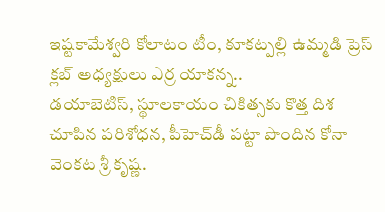ఇష్టకామేశ్వరి కోలాటం టీం, కూకట్పల్లి ఉమ్మడి ప్రెస్ క్లబ్ అధ్యక్షులు ఎర్ర యాకన్న..
డయాబెటిస్, స్థూలకాయం చికిత్సకు కొత్త దిశ చూపిన పరిశోధన, పీహెచ్‌డీ పట్టా పొందిన కోనా వెంకట శ్రీ కృష్ణ.